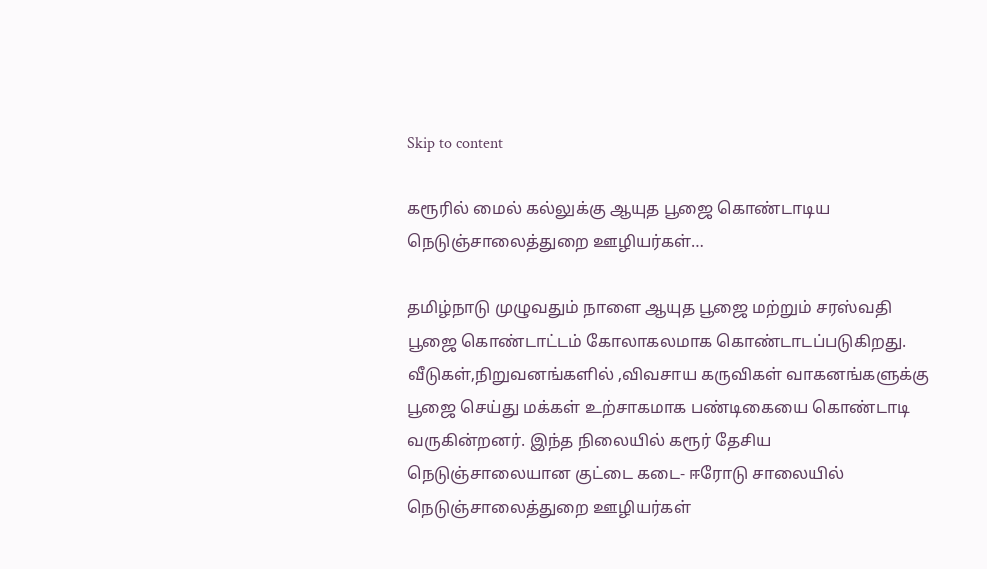Skip to content

கரூரில் மைல் கல்லுக்கு ஆயுத பூஜை கொண்டாடிய நெடுஞ்சாலைத்துறை ஊழியர்கள்…

தமிழ்நாடு முழுவதும் நாளை ஆயுத பூஜை மற்றும் சரஸ்வதி பூஜை கொண்டாட்டம் கோலாகலமாக கொண்டாடப்படுகிறது. வீடுகள்,நிறுவனங்களில் ,விவசாய கருவிகள் வாகனங்களுக்கு பூஜை செய்து மக்கள் உற்சாகமாக பண்டிகையை கொண்டாடி வருகின்றனர். இந்த நிலையில் கரூர் தேசிய நெடுஞ்சாலையான குட்டை கடை- ஈரோடு சாலையில் நெடுஞ்சாலைத்துறை ஊழியர்கள்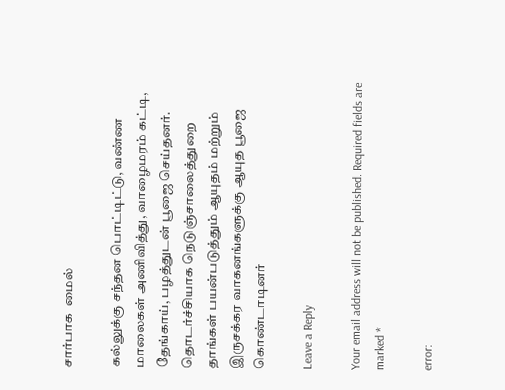சார்பாக  மைல்

கல்லுக்கு சந்தன பொட்டிட்டு, வண்ண மாலைகள் அணிவித்து, வாழைமரம் கட்டி, தேங்காய், பழத்துடன் பூஜை செய்தனர். தொடர்ச்சியாக நெடுஞ்சாலைத்துறை தாங்கள் பயன்படுத்தும் ஆயுதம் மற்றும் இருசக்கர வாகனங்களுக்கு ஆயுத பூஜை கொண்டாடினர்

Leave a Reply

Your email address will not be published. Required fields are marked *

error: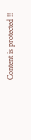Content is protected !!